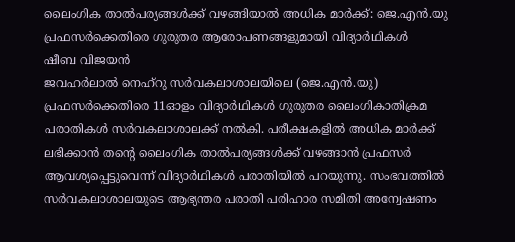ലൈംഗിക താൽപര്യങ്ങൾക്ക് വഴങ്ങിയാൽ അധിക മാർക്ക്: ജെ.എൻ.യു പ്രഫസർക്കെതിരെ ഗുരുതര ആരോപണങ്ങളുമായി വിദ്യാർഥികൾ
ഷീബ വിജയൻ
ജവഹർലാൽ നെഹ്റു സർവകലാശാലയിലെ (ജെ.എൻ.യു) പ്രഫസർക്കെതിരെ 11ഓളം വിദ്യാർഥികൾ ഗുരുതര ലൈംഗികാതിക്രമ പരാതികൾ സർവകലാശാലക്ക് നൽകി. പരീക്ഷകളിൽ അധിക മാർക്ക് ലഭിക്കാൻ തന്റെ ലൈംഗിക താൽപര്യങ്ങൾക്ക് വഴങ്ങാൻ പ്രഫസർ ആവശ്യപ്പെട്ടുവെന്ന് വിദ്യാർഥികൾ പരാതിയിൽ പറയുന്നു. സംഭവത്തിൽ സർവകലാശാലയുടെ ആഭ്യന്തര പരാതി പരിഹാര സമിതി അന്വേഷണം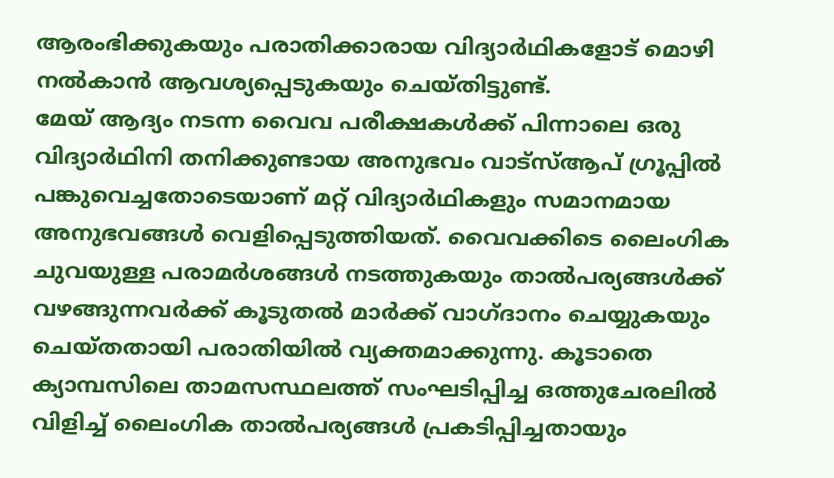ആരംഭിക്കുകയും പരാതിക്കാരായ വിദ്യാർഥികളോട് മൊഴി നൽകാൻ ആവശ്യപ്പെടുകയും ചെയ്തിട്ടുണ്ട്.
മേയ് ആദ്യം നടന്ന വൈവ പരീക്ഷകൾക്ക് പിന്നാലെ ഒരു വിദ്യാർഥിനി തനിക്കുണ്ടായ അനുഭവം വാട്സ്ആപ് ഗ്രൂപ്പിൽ പങ്കുവെച്ചതോടെയാണ് മറ്റ് വിദ്യാർഥികളും സമാനമായ അനുഭവങ്ങൾ വെളിപ്പെടുത്തിയത്. വൈവക്കിടെ ലൈംഗിക ചുവയുള്ള പരാമർശങ്ങൾ നടത്തുകയും താൽപര്യങ്ങൾക്ക് വഴങ്ങുന്നവർക്ക് കൂടുതൽ മാർക്ക് വാഗ്ദാനം ചെയ്യുകയും ചെയ്തതായി പരാതിയിൽ വ്യക്തമാക്കുന്നു. കൂടാതെ ക്യാമ്പസിലെ താമസസ്ഥലത്ത് സംഘടിപ്പിച്ച ഒത്തുചേരലിൽ വിളിച്ച് ലൈംഗിക താൽപര്യങ്ങൾ പ്രകടിപ്പിച്ചതായും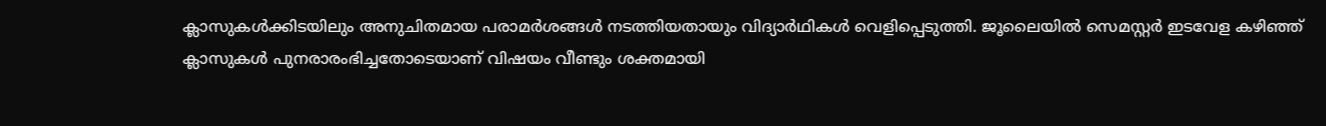ക്ലാസുകൾക്കിടയിലും അനുചിതമായ പരാമർശങ്ങൾ നടത്തിയതായും വിദ്യാർഥികൾ വെളിപ്പെടുത്തി. ജൂലൈയിൽ സെമസ്റ്റർ ഇടവേള കഴിഞ്ഞ് ക്ലാസുകൾ പുനരാരംഭിച്ചതോടെയാണ് വിഷയം വീണ്ടും ശക്തമായി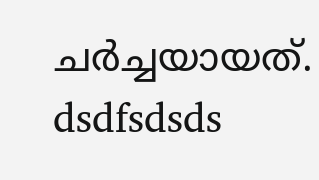ചർച്ചയായത്.
dsdfsdsds